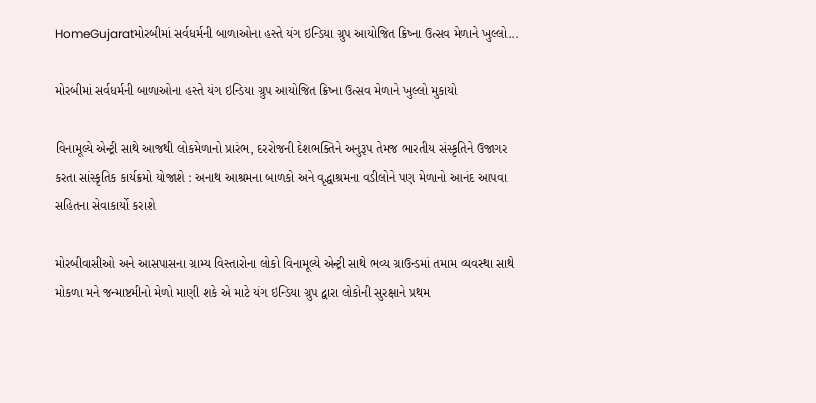HomeGujaratમોરબીમાં સર્વધર્મની બાળાઓના હસ્તે યંગ ઇન્ડિયા ગ્રુપ આયોજિત ક્રિષ્ના ઉત્સવ મેળાને ખુલ્લો...

મોરબીમાં સર્વધર્મની બાળાઓના હસ્તે યંગ ઇન્ડિયા ગ્રુપ આયોજિત ક્રિષ્ના ઉત્સવ મેળાને ખુલ્લો મુકાયો

વિનામૂલ્યે એન્ટ્રી સાથે આજથી લોકમેળાનો પ્રારંભ, દરરોજની દેશભક્તિને અનુરૂપ તેમજ ભારતીય સંસ્કૃતિને ઉજાગર કરતા સાંસ્કૃતિક કાર્યક્રમો યોજાશે : અનાથ આશ્રમના બાળકો અને વૃદ્ધાશ્રમના વડીલોને પણ મેળાનો આનંદ આપવા સહિતના સેવાકાર્યો કરાશે

મોરબીવાસીઓ અને આસપાસના ગ્રામ્ય વિસ્તારોના લોકો વિનામૂલ્યે એન્ટ્રી સાથે ભવ્ય ગ્રાઉન્ડમાં તમામ વ્યવસ્થા સાથે મોકળા મને જન્માષ્ટમીનો મેળો માણી શકે એ માટે યંગ ઇન્ડિયા ગ્રુપ દ્વારા લોકોની સુરક્ષાને પ્રથમ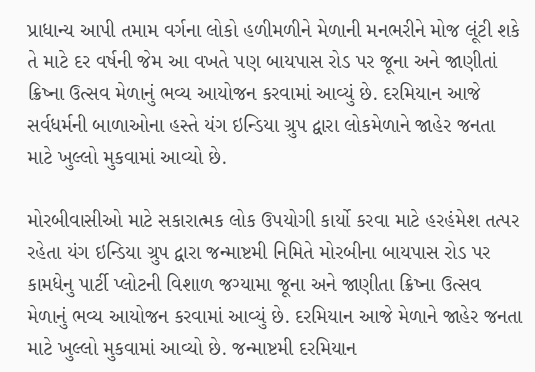પ્રાધાન્ય આપી તમામ વર્ગના લોકો હળીમળીને મેળાની મનભરીને મોજ લૂંટી શકે તે માટે દર વર્ષની જેમ આ વખતે પણ બાયપાસ રોડ પર જૂના અને જાણીતાં ક્રિષ્ના ઉત્સવ મેળાનું ભવ્ય આયોજન કરવામાં આવ્યું છે. દરમિયાન આજે સર્વધર્મની બાળાઓના હસ્તે યંગ ઇન્ડિયા ગ્રુપ દ્વારા લોકમેળાને જાહેર જનતા માટે ખુલ્લો મુકવામાં આવ્યો છે.

મોરબીવાસીઓ માટે સકારાત્મક લોક ઉપયોગી કાર્યો કરવા માટે હરહંમેશ તત્પર રહેતા યંગ ઇન્ડિયા ગ્રુપ દ્વારા જન્માષ્ટમી નિમિતે મોરબીના બાયપાસ રોડ પર કામધેનુ પાર્ટી પ્લોટની વિશાળ જગ્યામા જૂના અને જાણીતા ક્રિષ્ના ઉત્સવ મેળાનું ભવ્ય આયોજન કરવામાં આવ્યું છે. દરમિયાન આજે મેળાને જાહેર જનતા માટે ખુલ્લો મુકવામાં આવ્યો છે. જન્માષ્ટમી દરમિયાન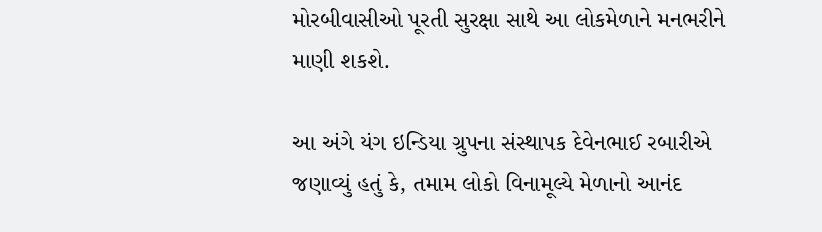મોરબીવાસીઓ પૂરતી સુરક્ષા સાથે આ લોકમેળાને મનભરીને માણી શકશે.

આ અંગે યંગ ઇન્ડિયા ગ્રુપના સંસ્થાપક દેવેનભાઈ રબારીએ જણાવ્યું હતું કે, તમામ લોકો વિનામૂલ્યે મેળાનો આનંદ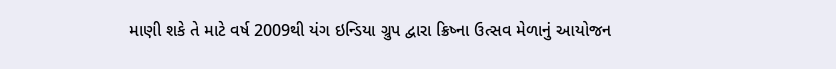માણી શકે તે માટે વર્ષ 2009થી યંગ ઇન્ડિયા ગ્રુપ દ્વારા ક્રિષ્ના ઉત્સવ મેળાનું આયોજન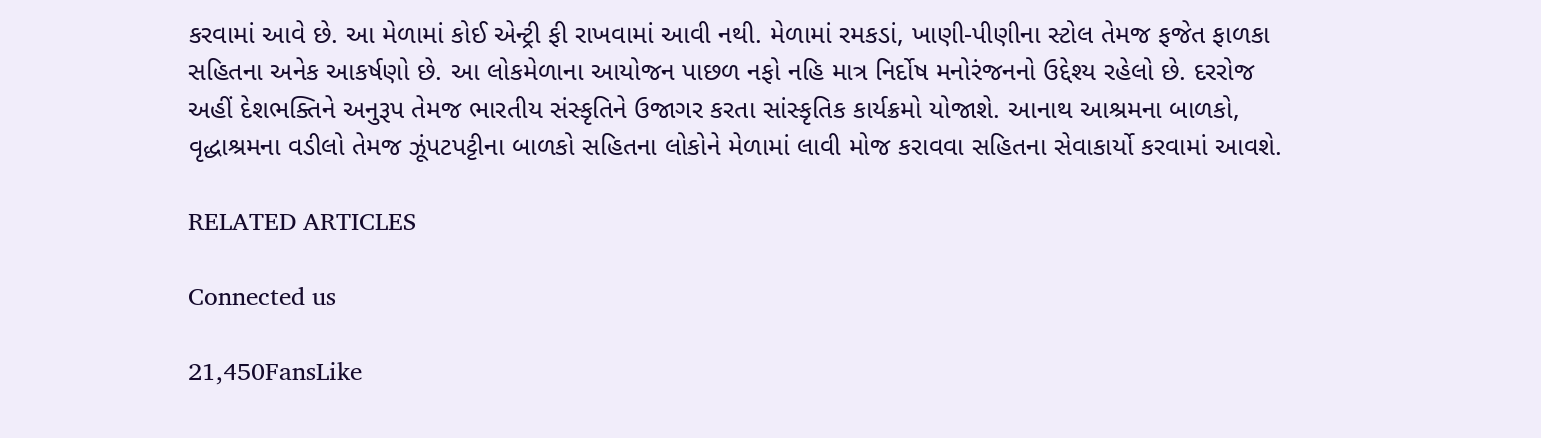કરવામાં આવે છે. આ મેળામાં કોઈ એન્ટ્રી ફી રાખવામાં આવી નથી. મેળામાં રમકડાં, ખાણી-પીણીના સ્ટોલ તેમજ ફજેત ફાળકા સહિતના અનેક આકર્ષણો છે. આ લોકમેળાના આયોજન પાછળ નફો નહિ માત્ર નિર્દોષ મનોરંજનનો ઉદ્દેશ્ય રહેલો છે. દરરોજ અહીં દેશભક્તિને અનુરૂપ તેમજ ભારતીય સંસ્કૃતિને ઉજાગર કરતા સાંસ્કૃતિક કાર્યક્રમો યોજાશે. આનાથ આશ્રમના બાળકો, વૃદ્ધાશ્રમના વડીલો તેમજ ઝૂંપટપટ્ટીના બાળકો સહિતના લોકોને મેળામાં લાવી મોજ કરાવવા સહિતના સેવાકાર્યો કરવામાં આવશે.

RELATED ARTICLES

Connected us

21,450FansLike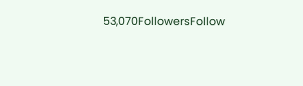53,070FollowersFollow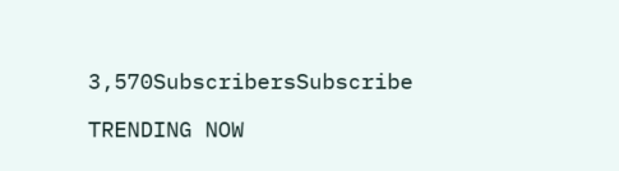3,570SubscribersSubscribe

TRENDING NOW